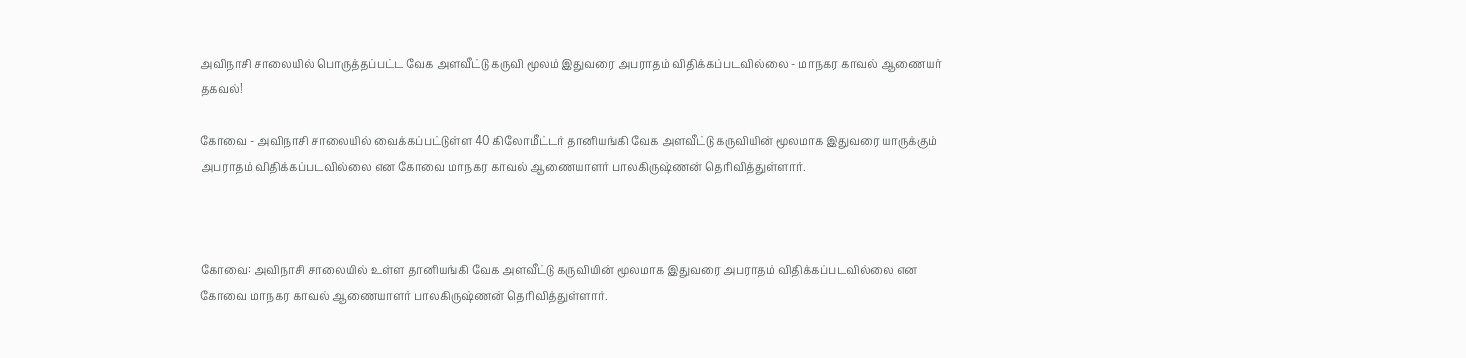அவிநாசி சாலையில் பொருத்தப்பட்ட வேக அளவீட்டு கருவி மூலம் இதுவரை அபராதம் விதிக்கப்படவில்லை - மாநகர காவல் ஆணையர் தகவல்!

கோவை - அவிநாசி சாலையில் வைக்கப்பட்டுள்ள 40 கிலோமீட்டர் தானியங்கி வேக அளவீட்டு கருவியின் மூலமாக இதுவரை யாருக்கும் அபராதம் விதிக்கப்படவில்லை என கோவை மாநகர காவல் ஆணையாளர் பாலகிருஷ்ணன் தெரிவித்துள்ளார்.



கோவை: அவிநாசி சாலையில் உள்ள தானியங்கி வேக அளவீட்டு கருவியின் மூலமாக இதுவரை அபராதம் விதிக்கப்படவில்லை என கோவை மாநகர காவல் ஆணையாளர் பாலகிருஷ்ணன் தெரிவித்துள்ளார்.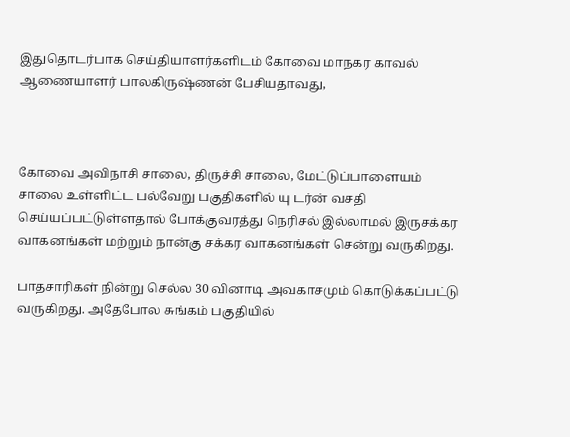இதுதொடர்பாக செய்தியாளர்களிடம் கோவை மாநகர காவல் ஆணையாளர் பாலகிருஷ்ணன் பேசியதாவது,



கோவை அவிநாசி சாலை, திருச்சி சாலை, மேட்டுப்பாளையம் சாலை உள்ளிட்ட பல்வேறு பகுதிகளில் யு டர்ன் வசதி செய்யப்பட்டுள்ளதால் போக்குவரத்து நெரிசல் இல்லாமல் இருசக்கர வாகனங்கள் மற்றும் நான்கு சக்கர வாகனங்கள் சென்று வருகிறது.

பாதசாரிகள் நின்று செல்ல 30 வினாடி அவகாசமும் கொடுக்கப்பட்டு வருகிறது. அதேபோல சுங்கம் பகுதியில்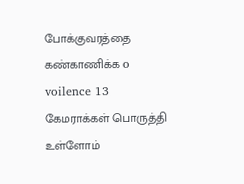போக்குவரத்தை கண்காணிக்க o voilence 13 கேமராக்கள் பொருத்தி உள்ளோம்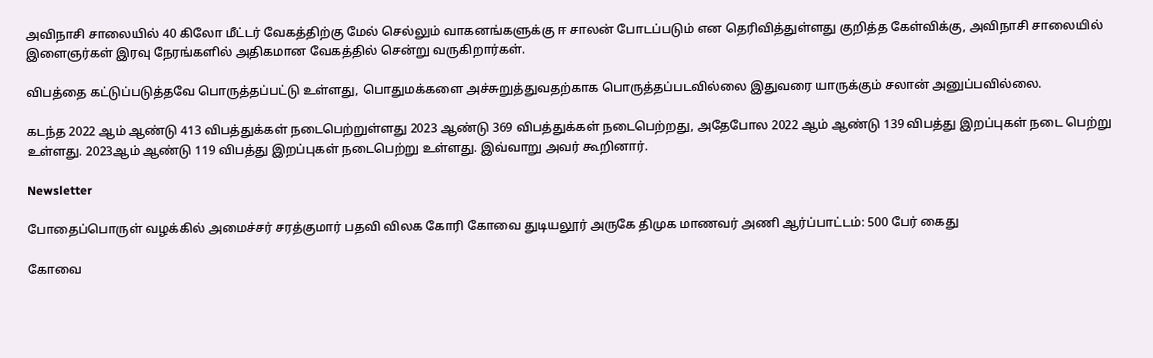அவிநாசி சாலையில் 40 கிலோ மீட்டர் வேகத்திற்கு மேல் செல்லும் வாகனங்களுக்கு ஈ சாலன் போடப்படும் என தெரிவித்துள்ளது குறித்த கேள்விக்கு, அவிநாசி சாலையில் இளைஞர்கள் இரவு நேரங்களில் அதிகமான வேகத்தில் சென்று வருகிறார்கள்.

விபத்தை கட்டுப்படுத்தவே பொருத்தப்பட்டு உள்ளது, பொதுமக்களை அச்சுறுத்துவதற்காக பொருத்தப்படவில்லை இதுவரை யாருக்கும் சலான் அனுப்பவில்லை.

கடந்த 2022 ஆம் ஆண்டு 413 விபத்துக்கள் நடைபெற்றுள்ளது 2023 ஆண்டு 369 விபத்துக்கள் நடைபெற்றது, அதேபோல 2022 ஆம் ஆண்டு 139 விபத்து இறப்புகள் நடை பெற்று உள்ளது. 2023ஆம் ஆண்டு 119 விபத்து இறப்புகள் நடைபெற்று உள்ளது. இவ்வாறு அவர் கூறினார்.

Newsletter

போதைப்பொருள் வழக்கில் அமைச்சர் சரத்குமார் பதவி விலக கோரி கோவை துடியலூர் அருகே திமுக மாணவர் அணி ஆர்ப்பாட்டம்: 500 பேர் கைது

கோவை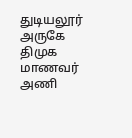துடியலூர் அருகே திமுக மாணவர் அணி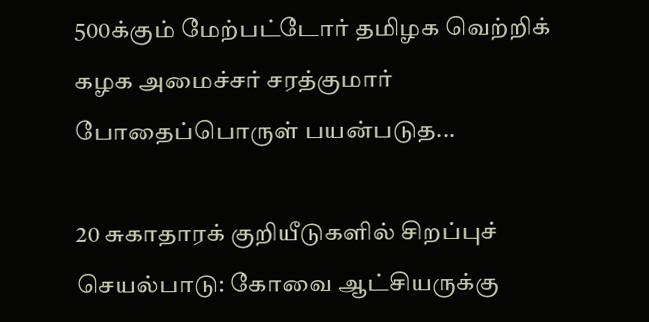500க்கும் மேற்பட்டோர் தமிழக வெற்றிக் கழக அமைச்சர் சரத்குமார் போதைப்பொருள் பயன்படுத...

20 சுகாதாரக் குறியீடுகளில் சிறப்புச் செயல்பாடு: கோவை ஆட்சியருக்கு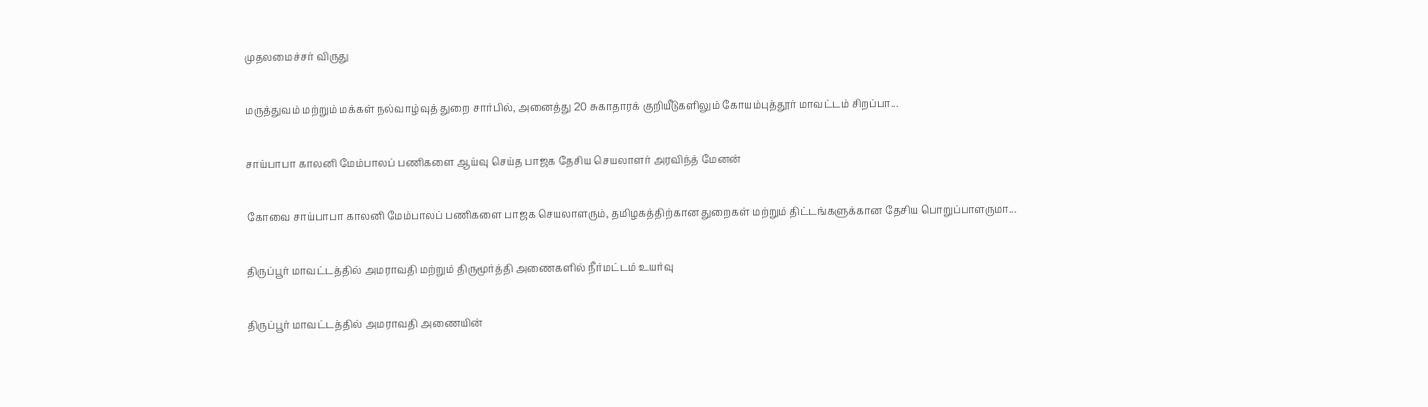முதலமைச்சர் விருது

மருத்துவம் மற்றும் மக்கள் நல்வாழ்வுத் துறை சார்பில், அனைத்து 20 சுகாதாரக் குறியீடுகளிலும் கோயம்புத்தூர் மாவட்டம் சிறப்பா...

சாய்பாபா காலனி மேம்பாலப் பணிகளை ஆய்வு செய்த பாஜக தேசிய செயலாளர் அரவிந்த் மேனன்

கோவை சாய்பாபா காலனி மேம்பாலப் பணிகளை பாஜக செயலாளரும், தமிழகத்திற்கான துறைகள் மற்றும் திட்டங்களுக்கான தேசிய பொறுப்பாளருமா...

திருப்பூர் மாவட்டத்தில் அமராவதி மற்றும் திருமூர்த்தி அணைகளில் நீர்மட்டம் உயர்வு

திருப்பூர் மாவட்டத்தில் அமராவதி அணையின்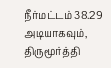நீர்மட்டம் 38.29 அடியாகவும், திருமூர்த்தி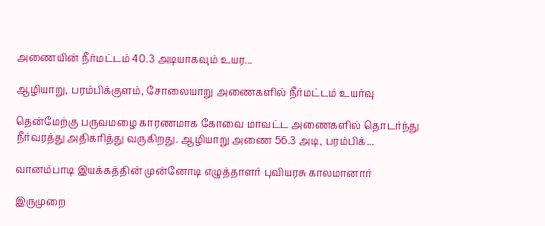அணையின் நீர்மட்டம் 40.3 அடியாகவும் உயர...

ஆழியாறு, பரம்பிக்குளம், சோலையாறு அணைகளில் நீர்மட்டம் உயர்வு

தென்மேற்கு பருவமழை காரணமாக கோவை மாவட்ட அணைகளில் தொடர்ந்து நீர்வரத்து அதிகரித்து வருகிறது. ஆழியாறு அணை 56.3 அடி, பரம்பிக்...

வானம்பாடி இயக்கத்தின் முன்னோடி எழுத்தாளர் புவியரசு காலமானார்

இருமுறை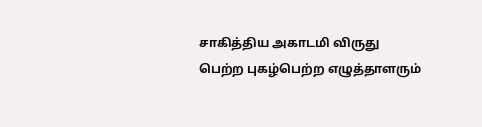சாகித்திய அகாடமி விருது பெற்ற புகழ்பெற்ற எழுத்தாளரும்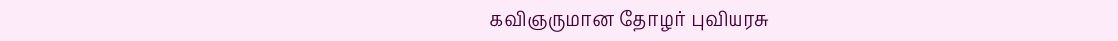கவிஞருமான தோழர் புவியரசு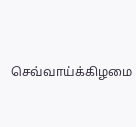செவ்வாய்க்கிழமை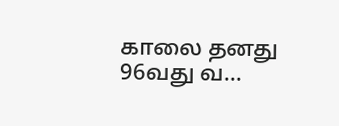காலை தனது 96வது வ...